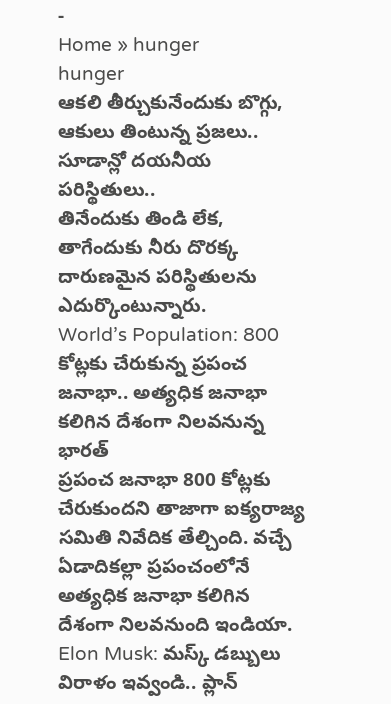-
Home » hunger
hunger
ఆకలి తీర్చుకునేందుకు బొగ్గు, ఆకులు తింటున్న ప్రజలు.. సూడాన్లో దయనీయ పరిస్థితులు..
తినేందుకు తిండి లేక, తాగేందుకు నీరు దొరక్క దారుణమైన పరిస్థితులను ఎదుర్కొంటున్నారు.
World’s Population: 800 కోట్లకు చేరుకున్న ప్రపంచ జనాభా.. అత్యధిక జనాభా కలిగిన దేశంగా నిలవనున్న భారత్
ప్రపంచ జనాభా 800 కోట్లకు చేరుకుందని తాజాగా ఐక్యరాజ్య సమితి నివేదిక తేల్చింది. వచ్చే ఏడాదికల్లా ప్రపంచంలోనే అత్యధిక జనాభా కలిగిన దేశంగా నిలవనుంది ఇండియా.
Elon Musk: మస్క్ డబ్బులు విరాళం ఇవ్వండి.. ప్లాన్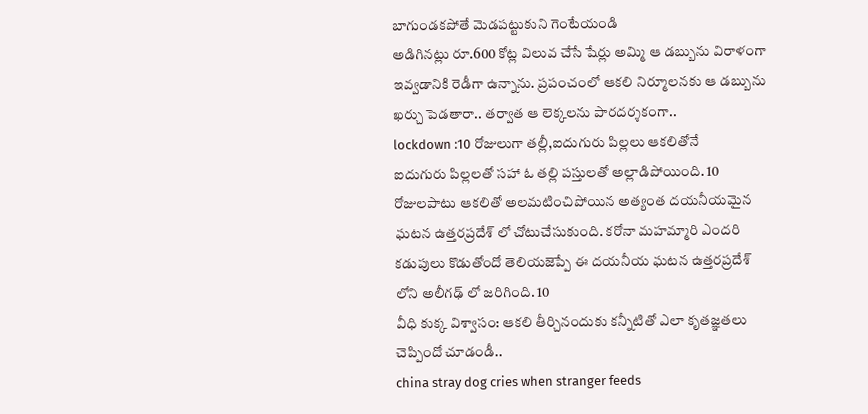బాగుండకపోతే మెడపట్టుకుని గెంటేయండి
అడిగినట్లు రూ.600 కోట్ల విలువ చేసే షేర్లు అమ్మి ఆ డబ్బును విరాళంగా ఇవ్వడానికి రెడీగా ఉన్నాను. ప్రపంచంలో ఆకలి నిర్మూలనకు ఆ డబ్బును ఖర్చు పెడతారా.. తర్వాత ఆ లెక్కలను పారదర్శకంగా..
lockdown :10 రోజులుగా తల్లీ,ఐదుగురు పిల్లలు ఆకలితోనే
ఐదుగురు పిల్లలతో సహా ఓ తల్లి పస్తులతో అల్లాడిపోయింది. 10 రోజులపాటు ఆకలితో అలమటించిపోయిన అత్యంత దయనీయమైన ఘటన ఉత్తరప్రదేశ్ లో చోటుచేసుకుంది. కరోనా మహమ్మారి ఎందరి కడుపులు కొడుతోందో తెలియజెప్పే ఈ దయనీయ ఘటన ఉత్తరప్రదేశ్ లోని అలీగఢ్ లో జరిగింది. 10
వీధి కుక్క విశ్వాసం: ఆకలి తీర్చినందుకు కన్నీటితో ఎలా కృతజ్ఞతలు చెప్పిందో చూడండీ..
china stray dog cries when stranger feeds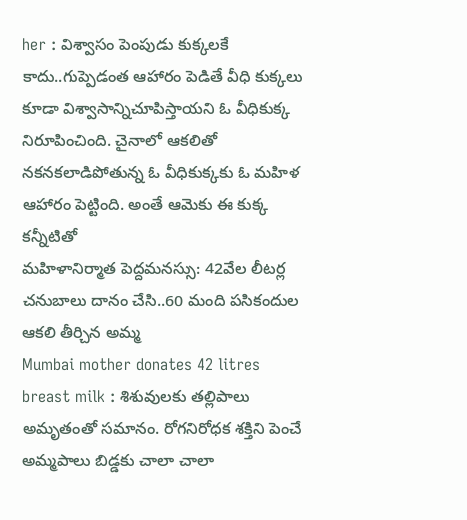her : విశ్వాసం పెంపుడు కుక్కలకే కాదు..గుప్పెడంత ఆహారం పెడితే వీధి కుక్కలు కూడా విశ్వాసాన్నిచూపిస్తాయని ఓ వీధికుక్క నిరూపించింది. చైనాలో ఆకలితో నకనకలాడిపోతున్న ఓ వీధికుక్కకు ఓ మహిళ ఆహారం పెట్టింది. అంతే ఆమెకు ఈ కుక్క కన్నీటితో
మహిళానిర్మాత పెద్దమనస్సు: 42వేల లీటర్ల చనుబాలు దానం చేసి..60 మంది పసికందుల ఆకలి తీర్చిన అమ్మ
Mumbai mother donates 42 litres breast milk : శిశువులకు తల్లిపాలు అమృతంతో సమానం. రోగనిరోధక శక్తిని పెంచే అమ్మపాలు బిడ్డకు చాలా చాలా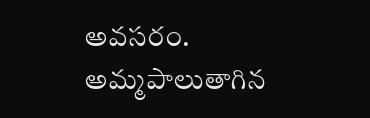అవసరం. అమ్మపాలుతాగిన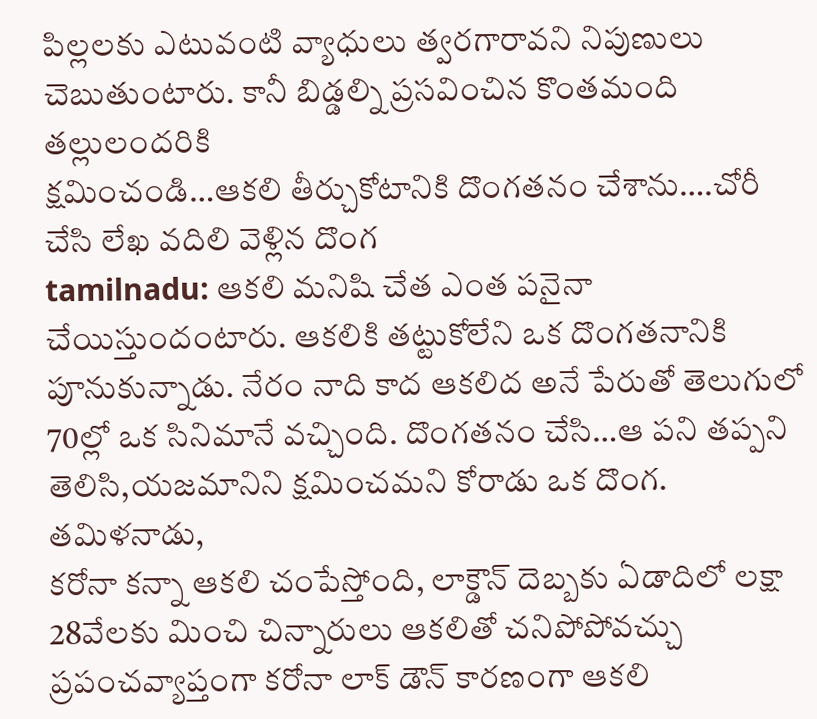పిల్లలకు ఎటువంటి వ్యాధులు త్వరగారావని నిపుణులు చెబుతుంటారు. కానీ బిడ్డల్ని ప్రసవించిన కొంతమంది తల్లులందరికి
క్షమించండి…ఆకలి తీర్చుకోటానికి దొంగతనం చేశాను….చోరీ చేసి లేఖ వదిలి వెళ్లిన దొంగ
tamilnadu: ఆకలి మనిషి చేత ఎంత పనైనా చేయిస్తుందంటారు. ఆకలికి తట్టుకోలేని ఒక దొంగతనానికి పూనుకున్నాడు. నేరం నాది కాద ఆకలిద అనే పేరుతో తెలుగులో 70ల్లో ఒక సినిమానే వచ్చింది. దొంగతనం చేసి…ఆ పని తప్పని తెలిసి,యజమానిని క్షమించమని కోరాడు ఒక దొంగ. తమిళనాడు,
కరోనా కన్నా ఆకలి చంపేస్తోంది, లాక్డౌన్ దెబ్బకు ఏడాదిలో లక్షా 28వేలకు మించి చిన్నారులు ఆకలితో చనిపోపోవచ్చు
ప్రపంచవ్యాప్తంగా కరోనా లాక్ డౌన్ కారణంగా ఆకలి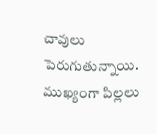చావులు పెరుగుతున్నాయి. ముఖ్యంగా పిల్లలు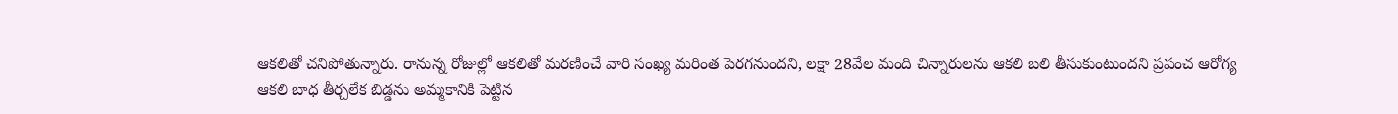ఆకలితో చనిపోతున్నారు. రానున్న రోజుల్లో ఆకలితో మరణించే వారి సంఖ్య మరింత పెరగనుందని, లక్షా 28వేల మంది చిన్నారులను ఆకలి బలి తీసుకుంటుందని ప్రపంచ ఆరోగ్య
ఆకలి బాధ తీర్చలేక బిడ్డను అమ్మకానికి పెట్టిన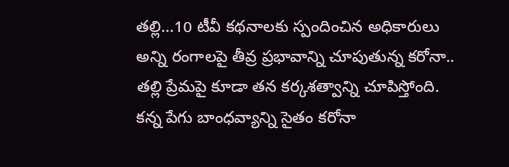తల్లి…10 టీవీ కథనాలకు స్పందించిన అధికారులు
అన్ని రంగాలపై తీవ్ర ప్రభావాన్ని చూపుతున్న కరోనా.. తల్లి ప్రేమపై కూడా తన కర్కశత్వాన్ని చూపిస్తోంది. కన్న పేగు బాంధవ్యాన్ని సైతం కరోనా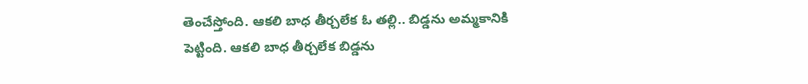తెంచేస్తోంది. ఆకలి బాధ తీర్చలేక ఓ తల్లి.. బిడ్డను అమ్మకానికి పెట్టింది. ఆకలి బాధ తీర్చలేక బిడ్డను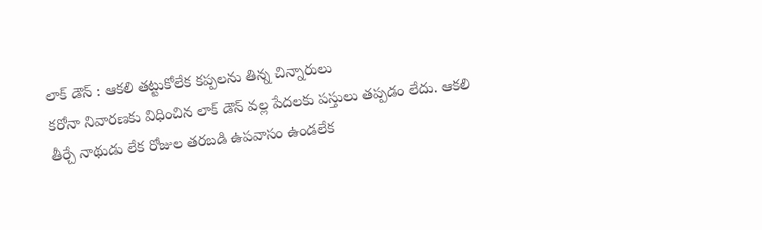లాక్ డౌన్ : ఆకలి తట్టుకోలేక కప్పలను తిన్న చిన్నారులు
కరోనా నివారణకు విధించిన లాక్ డౌన్ వల్ల పేదలకు పస్తులు తప్పడం లేదు. ఆకలి తీర్చే నాథుడు లేక రోజుల తరబడి ఉపవాసం ఉండలేక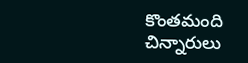కొంతమంది చిన్నారులు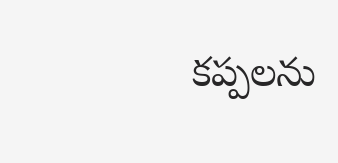కప్పలను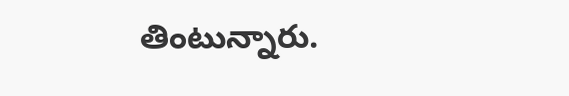తింటున్నారు.